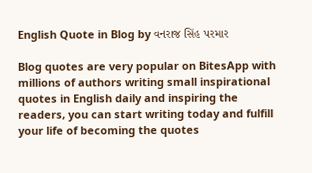English Quote in Blog by વનરાજ સિંહ પરમાર

Blog quotes are very popular on BitesApp with millions of authors writing small inspirational quotes in English daily and inspiring the readers, you can start writing today and fulfill your life of becoming the quotes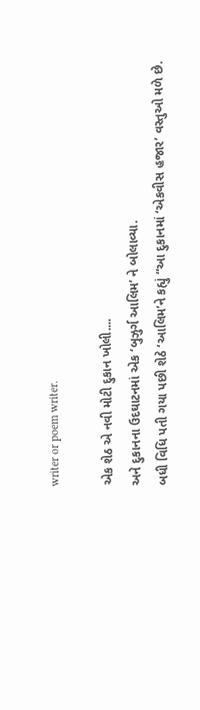writer or poem writer.

એક શેઠ એ નવી મોટી દુકાન ખોલી....
અને દુકાનના ઉદઘાટનમાં એક ‘બુઝુર્ગ આલિમ’ ને બોલાવ્યા.
બધી વિધિ પતી ગયા પછી શેઠે ‘આલિમ’ને કહ્યું “આ દુકાનમાં ‘એકવીસ હજાર’ વસ્તુઓ મળે છે.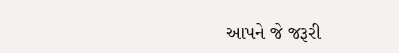આપને જે જરૂરી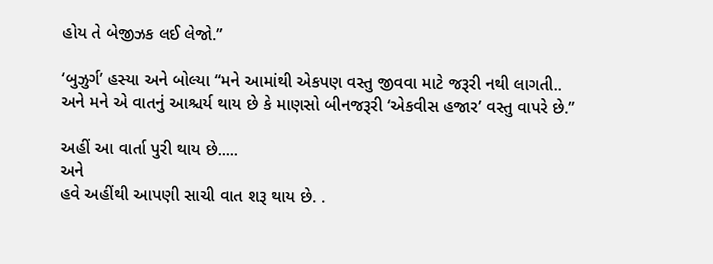હોય તે બેજીઝક લઈ લેજો.”

‘બુઝુર્ગ’ હસ્યા અને બોલ્યા “મને આમાંથી એકપણ વસ્તુ જીવવા માટે જરૂરી નથી લાગતી..
અને મને એ વાતનું આશ્ચર્ય થાય છે કે માણસો બીનજરૂરી ‘એકવીસ હજાર’ વસ્તુ વાપરે છે.”

અહીં આ વાર્તા પુરી થાય છે.....
અને
હવે અહીંથી આપણી સાચી વાત શરૂ થાય છે. .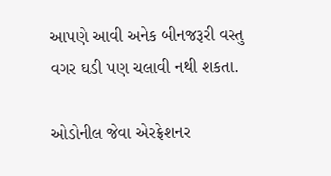આપણે આવી અનેક બીનજરૂરી વસ્તુ વગર ઘડી પણ ચલાવી નથી શકતા.

ઓડોનીલ જેવા એરફ્રેશનર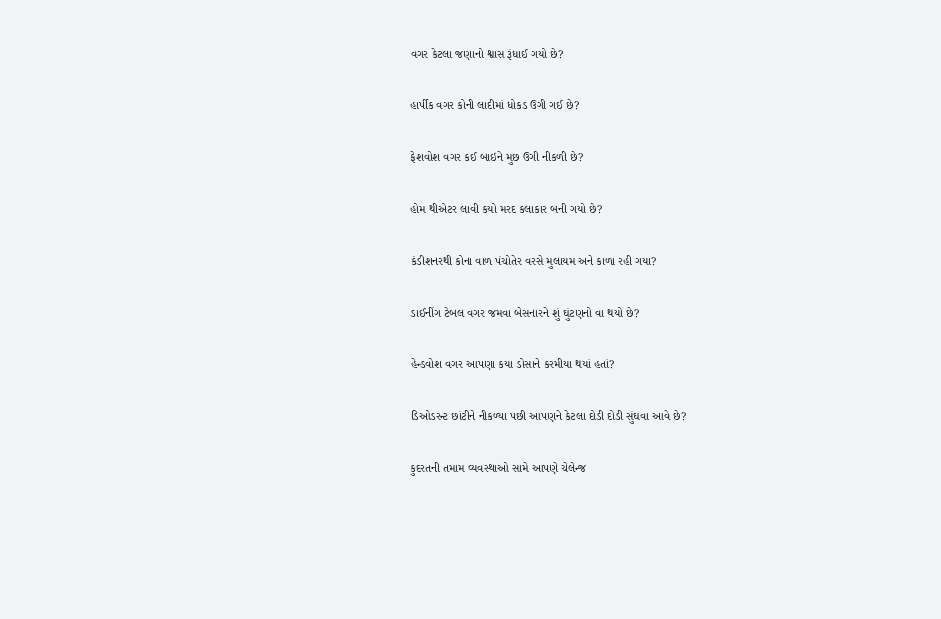વગર કેટલા જણાનો શ્વાસ રૂંધાઈ ગયો છે?

હાર્પીક વગર કોની લાદીમાં ધોકડ ઉગી ગઈ છે?

ફેશવોશ વગર કઈ બાઇને મુછ ઉગી નીકળી છે?

હોમ થીએટર લાવી કયો મરદ કલાકાર બની ગયો છે?

કંડીશનરથી કોના વાળ પંચોતેર વરસે મુલાયમ અને કાળા રહી ગયા?

ડાઈનીંગ ટેબલ વગર જમવા બેસનારને શું ઘુંટણનો વા થયો છે?

હેન્ડવોશ વગર આપણા કયા ડોસાને કરમીયા થયાં હતાં?

ડિઓડરન્ટ છાંટીને નીકળ્યા પછી આપણને કેટલા દોડી દોડી સુંઘવા આવે છે?

કુદરતની તમામ વ્યવસ્થાઓ સામે આપણે ચેલેન્જ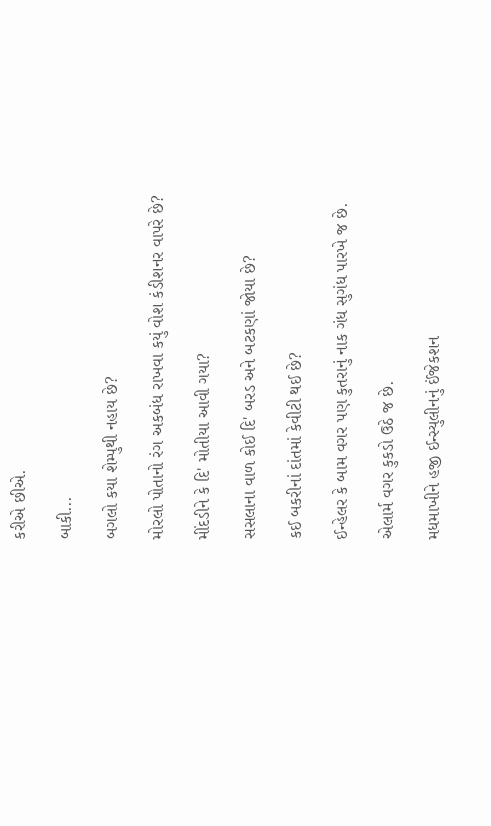કરીએ છીએ.

બાકી...

બગલો કયા શેમ્પુથી નહાય છે?

મોરલો પોતાનો રંગ અકબંધ રાખવા કયું વોશ કંડીશનર વાપરે છે?

મીંદડીને કે દિ' મોતીયા આવી ગયા?

સસલાના વાળ કોઈ દિ' બરડ અને બટકણાં જોયા છે?

કઈ બકરીનાં દાંતમાં કેવીટી થઈ છે?

ઈન્હેલર કે બામ વગર પણ કુતરાનું નાક ગંધ સુગંધ પારખે જ છે.

એલાર્મ વગર કુકડો ઉઠે જ છે.

મધમાખીને હજી ઈન્સ્યુલીનનું ઈંજેકશન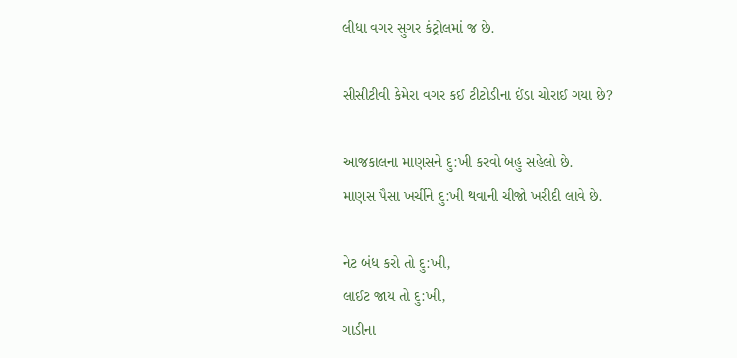લીધા વગર સુગર કંટ્રોલમાં જ છે.

સીસીટીવી કેમેરા વગર કઈ ટીટોડીના ઈંડા ચોરાઈ ગયા છે?

આજકાલના માણસને દુ:ખી કરવો બહુ સહેલો છે.
માણસ પૈસા ખર્ચીને દુ:ખી થવાની ચીજો ખરીદી લાવે છે.

નેટ બંધ કરો તો દુ:ખી,
લાઈટ જાય તો દુ:ખી,
ગાડીના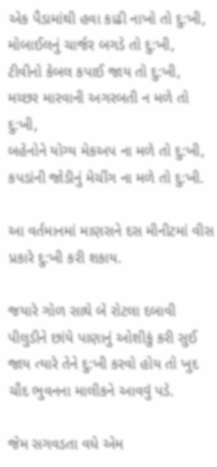એક પૈડામાંથી હવા કાઢી નાખો તો દુ:ખી,
મોબાઈલનું ચાર્જર બગડે તો દુ:ખી,
ટીવીનો કેબલ કપાઈ જાય તો દુ:ખી,
મચ્છર મારવાની અગરબતી ન મળે તો દુ:ખી,
બહેનોને યોગ્ય મેકઅપ ના મળે તો દુ:ખી,
કપડાંની જોડીનું મેચીંગ ના મળે તો દુ:ખી.

આ વર્તમાનમાં માણસને દસ મીનીટમાં વીસ પ્રકારે દુ:ખી કરી શકાય.

જયારે ગોળ સાથે બે રોટલા દબાવી પીલુડીને છાંયે પાણાનું ઓશીકું કરી સુઈ જાય ત્યારે તેને દુ:ખી કરવો હોય તો ખુદ ચૌદ ભુવનના માલીકને આવવું પડે.

જેમ સગવડતા વધે એમ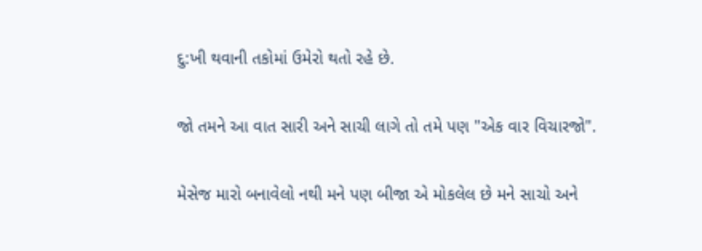દુ:ખી થવાની તકોમાં ઉમેરો થતો રહે છે.

જો તમને આ વાત સારી અને સાચી લાગે તો તમે પણ "એક વાર વિચારજો".

મેસેજ મારો બનાવેલો નથી મને પણ બીજા એ મોકલેલ છે મને સાચો અને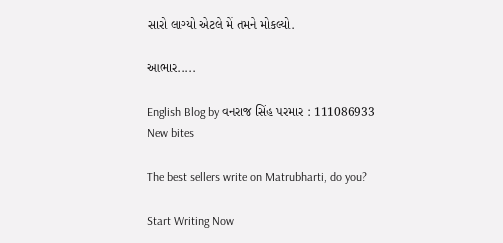સારો લાગ્યો એટલે મેં તમને મોકલ્યો.

આભાર.....

English Blog by વનરાજ સિંહ પરમાર : 111086933
New bites

The best sellers write on Matrubharti, do you?

Start Writing Now